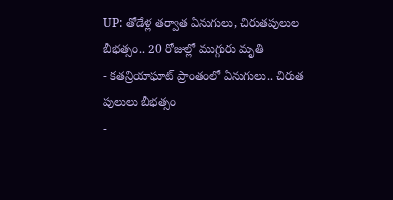UP: తోడేళ్ల తర్వాత ఏనుగులు, చిరుతపులుల బీభత్సం.. 20 రోజుల్లో ముగ్గురు మృతి
- కతన్రియాఘాట్ ప్రాంతంలో ఏనుగులు.. చిరుత పులులు బీభత్సం
-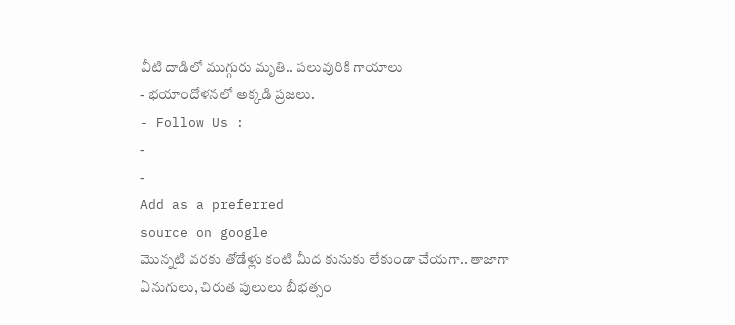వీటి దాడిలో ముగ్గురు మృతి.. పలువురికి గాయాలు
- భయాందోళనలో అక్కడి ప్రజలు.
- Follow Us :
-
-
Add as a preferred
source on google
మొన్నటి వరకు తోడేళ్లు కంటి మీద కునుకు లేకుండా చేయగా.. తాజాగా ఏనుగులు, చిరుత పులులు బీభత్సం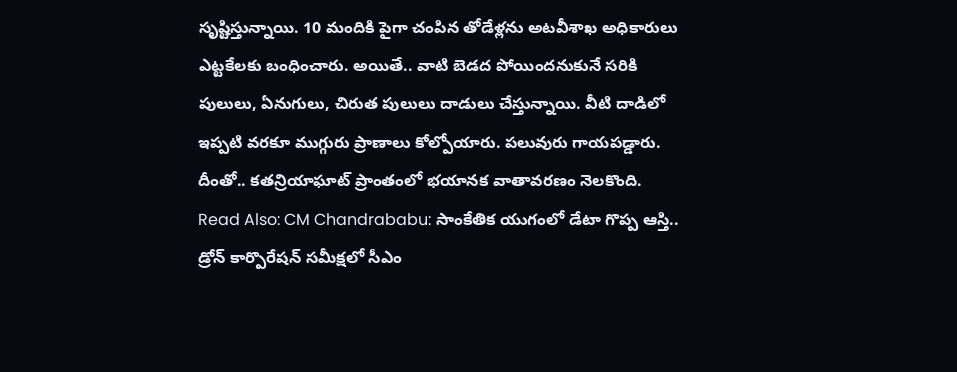సృష్టిస్తున్నాయి. 10 మందికి పైగా చంపిన తోడేళ్లను అటవీశాఖ అధికారులు ఎట్టకేలకు బంధించారు. అయితే.. వాటి బెడద పోయిందనుకునే సరికి పులులు, ఏనుగులు, చిరుత పులులు దాడులు చేస్తున్నాయి. వీటి దాడిలో ఇప్పటి వరకూ ముగ్గురు ప్రాణాలు కోల్పోయారు. పలువురు గాయపడ్డారు. దీంతో.. కతన్రియాఘాట్ ప్రాంతంలో భయానక వాతావరణం నెలకొంది.
Read Also: CM Chandrababu: సాంకేతిక యుగంలో డేటా గొప్ప ఆస్తి.. డ్రోన్ కార్పొరేషన్ సమీక్షలో సీఎం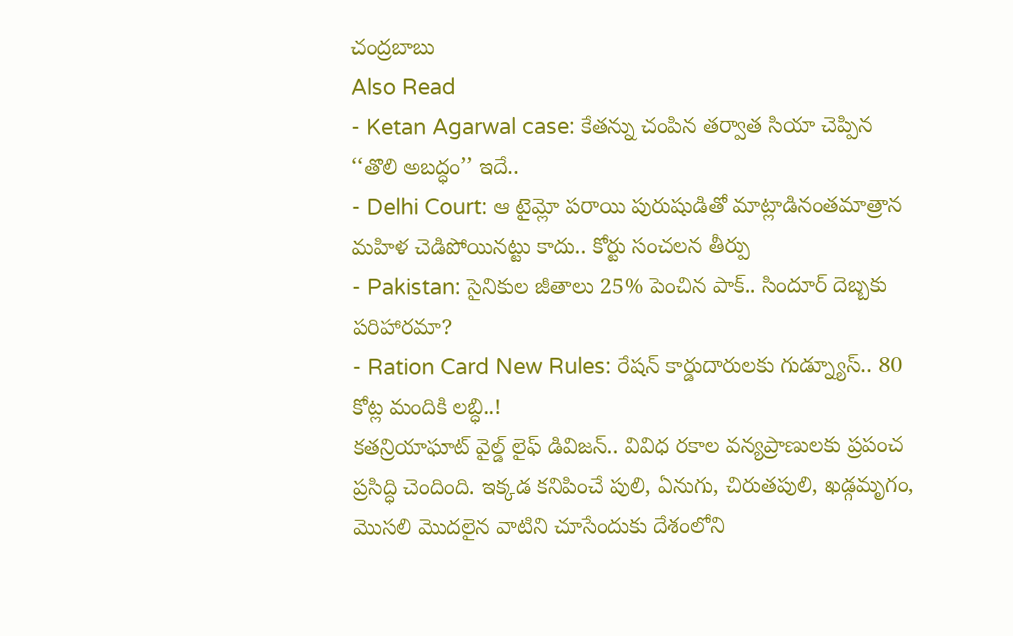చంద్రబాబు
Also Read
- Ketan Agarwal case: కేతన్ను చంపిన తర్వాత సియా చెప్పిన ‘‘తొలి అబద్ధం’’ ఇదే..
- Delhi Court: ఆ టైమ్లో పరాయి పురుషుడితో మాట్లాడినంతమాత్రాన మహిళ చెడిపోయినట్టు కాదు.. కోర్టు సంచలన తీర్పు
- Pakistan: సైనికుల జీతాలు 25% పెంచిన పాక్.. సిందూర్ దెబ్బకు పరిహారమా?
- Ration Card New Rules: రేషన్ కార్డుదారులకు గుడ్న్యూస్.. 80 కోట్ల మందికి లబ్ధి..!
కతన్రియాఘాట్ వైల్డ్ లైఫ్ డివిజన్.. వివిధ రకాల వన్యప్రాణులకు ప్రపంచ ప్రసిద్ధి చెందింది. ఇక్కడ కనిపించే పులి, ఏనుగు, చిరుతపులి, ఖడ్గమృగం, మొసలి మొదలైన వాటిని చూసేందుకు దేశంలోని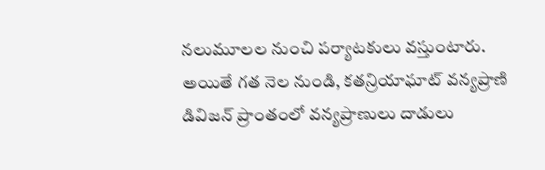నలుమూలల నుంచి పర్యాటకులు వస్తుంటారు. అయితే గత నెల నుండి, కతన్రియాఘాట్ వన్యప్రాణి డివిజన్ ప్రాంతంలో వన్యప్రాణులు దాడులు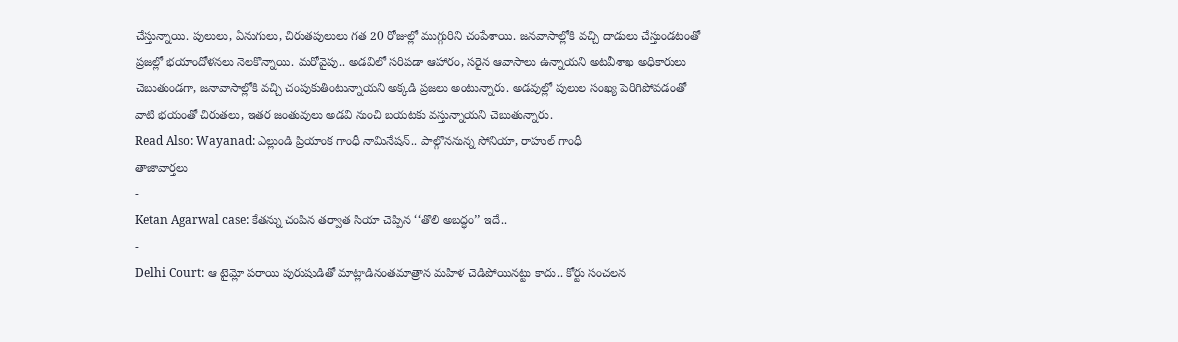చేస్తున్నాయి. పులులు, ఏనుగులు, చిరుతపులులు గత 20 రోజుల్లో ముగ్గురిని చంపేశాయి. జనవాసాల్లోకి వచ్చి దాడులు చేస్తుండటంతో ప్రజల్లో భయాందోళనలు నెలకొన్నాయి. మరోవైపు.. అడవిలో సరిపడా ఆహారం, సరైన ఆవాసాలు ఉన్నాయని అటవీశాఖ అధికారులు చెబుతుండగా, జనావాసాల్లోకి వచ్చి చంపుకుతింటున్నాయని అక్కడి ప్రజలు అంటున్నారు. అడవుల్లో పులుల సంఖ్య పెరిగిపోవడంతో వాటి భయంతో చిరుతలు, ఇతర జంతువులు అడవి నుంచి బయటకు వస్తున్నాయని చెబుతున్నారు.
Read Also: Wayanad: ఎల్లుండి ప్రియాంక గాంధీ నామినేషన్.. పాల్గొననున్న సోనియా, రాహుల్ గాంధీ
తాజావార్తలు
-
Ketan Agarwal case: కేతన్ను చంపిన తర్వాత సియా చెప్పిన ‘‘తొలి అబద్ధం’’ ఇదే..
-
Delhi Court: ఆ టైమ్లో పరాయి పురుషుడితో మాట్లాడినంతమాత్రాన మహిళ చెడిపోయినట్టు కాదు.. కోర్టు సంచలన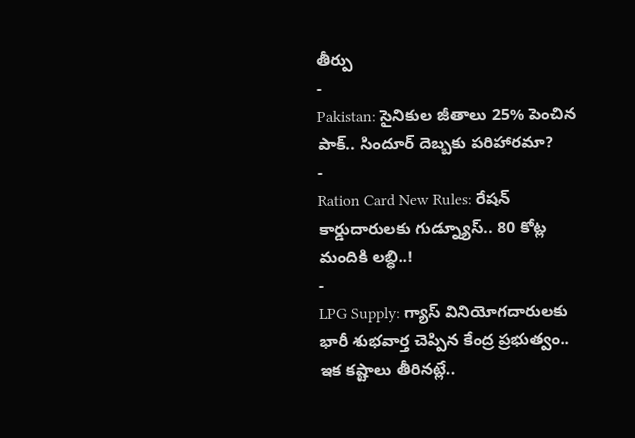తీర్పు
-
Pakistan: సైనికుల జీతాలు 25% పెంచిన పాక్.. సిందూర్ దెబ్బకు పరిహారమా?
-
Ration Card New Rules: రేషన్ కార్డుదారులకు గుడ్న్యూస్.. 80 కోట్ల మందికి లబ్ధి..!
-
LPG Supply: గ్యాస్ వినియోగదారులకు భారీ శుభవార్త చెప్పిన కేంద్ర ప్రభుత్వం.. ఇక కష్టాలు తీరినట్లే..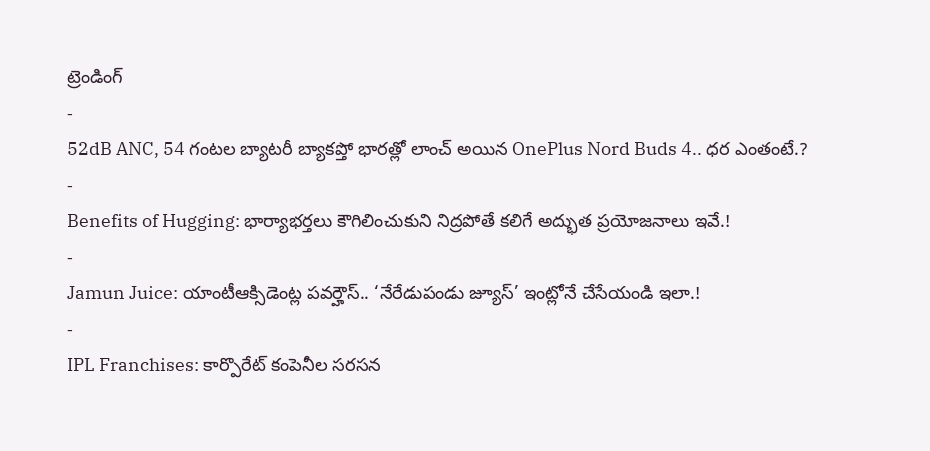ట్రెండింగ్
-
52dB ANC, 54 గంటల బ్యాటరీ బ్యాకప్తో భారత్లో లాంచ్ అయిన OnePlus Nord Buds 4.. ధర ఎంతంటే.?
-
Benefits of Hugging: భార్యాభర్తలు కౌగిలించుకుని నిద్రపోతే కలిగే అద్భుత ప్రయోజనాలు ఇవే.!
-
Jamun Juice: యాంటీఆక్సిడెంట్ల పవర్హౌస్.. ‘నేరేడుపండు జ్యూస్’ ఇంట్లోనే చేసేయండి ఇలా.!
-
IPL Franchises: కార్పొరేట్ కంపెనీల సరసన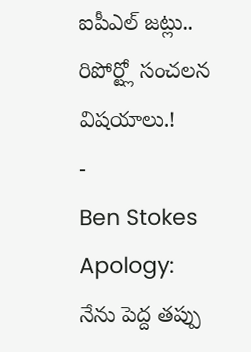ఐపీఎల్ జట్లు.. రిపోర్ట్లో సంచలన విషయాలు.!
-
Ben Stokes Apology: నేను పెద్ద తప్పు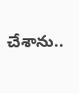చేశాను..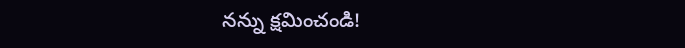నన్ను క్షమించండి!